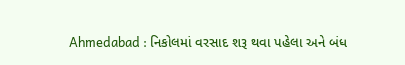Ahmedabad : નિકોલમાં વરસાદ શરૂ થવા પહેલા અને બંધ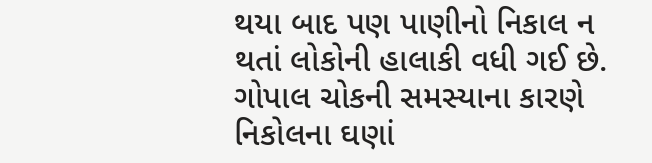થયા બાદ પણ પાણીનો નિકાલ ન થતાં લોકોની હાલાકી વધી ગઈ છે. ગોપાલ ચોકની સમસ્યાના કારણે નિકોલના ઘણાં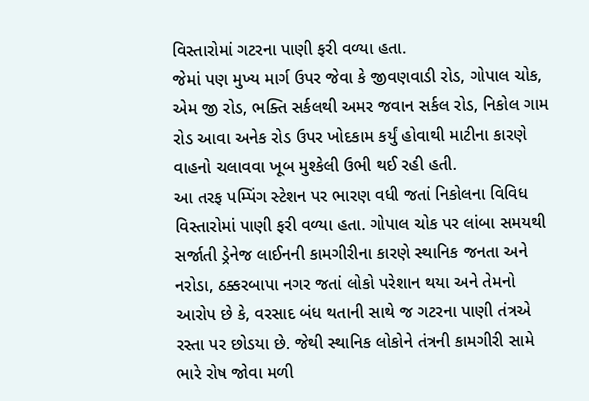વિસ્તારોમાં ગટરના પાણી ફરી વળ્યા હતા.
જેમાં પણ મુખ્ય માર્ગ ઉપર જેવા કે જીવણવાડી રોડ, ગોપાલ ચોક, એમ જી રોડ, ભક્તિ સર્કલથી અમર જવાન સર્કલ રોડ, નિકોલ ગામ રોડ આવા અનેક રોડ ઉપર ખોદકામ કર્યું હોવાથી માટીના કારણે વાહનો ચલાવવા ખૂબ મુશ્કેલી ઉભી થઈ રહી હતી.
આ તરફ પમ્પિંગ સ્ટેશન પર ભારણ વધી જતાં નિકોલના વિવિધ વિસ્તારોમાં પાણી ફરી વળ્યા હતા. ગોપાલ ચોક પર લાંબા સમયથી સર્જાતી ડ્રેનેજ લાઈનની કામગીરીના કારણે સ્થાનિક જનતા અને નરોડા, ઠક્કરબાપા નગર જતાં લોકો પરેશાન થયા અને તેમનો આરોપ છે કે, વરસાદ બંધ થતાની સાથે જ ગટરના પાણી તંત્રએ રસ્તા પર છોડયા છે. જેથી સ્થાનિક લોકોને તંત્રની કામગીરી સામે ભારે રોષ જોવા મળી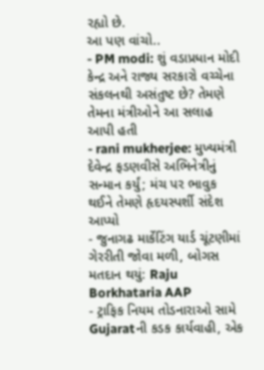રહ્યો છે.
આ પણ વાંચો..
- PM modi: શું વડાપ્રધાન મોદી કેન્દ્ર અને રાજ્ય સરકારો વચ્ચેના સંકલનથી અસંતુષ્ટ છે? તેમણે તેમના મંત્રીઓને આ સલાહ આપી હતી
- rani mukherjee: મુખ્યમંત્રી દેવેન્દ્ર ફડણવીસે અભિનેત્રીનું સન્માન કર્યું; મંચ પર ભાવુક થઈને તેમણે હૃદયસ્પર્શી સંદેશ આપ્યો
- જુનાગઢ માર્કેટિંગ યાર્ડ ચૂંટણીમાં ગેરરીતી જોવા મળી, બોગસ મતદાન થયું: Raju Borkhataria AAP
- ટ્રાફિક નિયમ તોડનારાઓ સામે Gujaratની કડક કાર્યવાહી, એક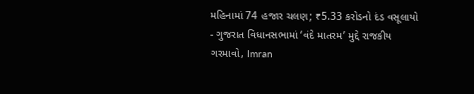મહિનામાં 74 હજાર ચલણ; ₹5.33 કરોડનો દંડ વસૂલાયો
- ગુજરાત વિધાનસભામાં ‘વંદે માતરમ’ મુદ્દે રાજકીય ગરમાવો, Imran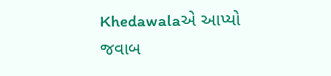Khedawalaએ આપ્યો જવાબ